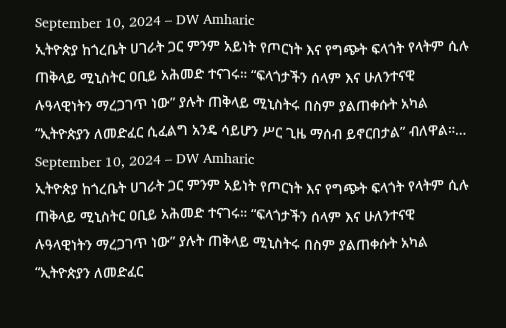September 10, 2024 – DW Amharic
ኢትዮጵያ ከጎረቤት ሀገራት ጋር ምንም አይነት የጦርነት እና የግጭት ፍላጎት የላትም ሲሉ ጠቅላይ ሚኒስትር ዐቢይ አሕመድ ተናገሩ። “ፍላጎታችን ሰላም እና ሁለንተናዊ ሉዓላዊነትን ማረጋገጥ ነው” ያሉት ጠቅላይ ሚኒስትሩ በስም ያልጠቀሱት አካል “ኢትዮጵያን ለመድፈር ሲፈልግ አንዴ ሳይሆን ሥር ጊዜ ማሰብ ይኖርበታል” ብለዋል።…
September 10, 2024 – DW Amharic
ኢትዮጵያ ከጎረቤት ሀገራት ጋር ምንም አይነት የጦርነት እና የግጭት ፍላጎት የላትም ሲሉ ጠቅላይ ሚኒስትር ዐቢይ አሕመድ ተናገሩ። “ፍላጎታችን ሰላም እና ሁለንተናዊ ሉዓላዊነትን ማረጋገጥ ነው” ያሉት ጠቅላይ ሚኒስትሩ በስም ያልጠቀሱት አካል “ኢትዮጵያን ለመድፈር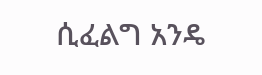ሲፈልግ አንዴ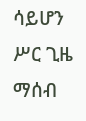ሳይሆን ሥር ጊዜ ማሰብ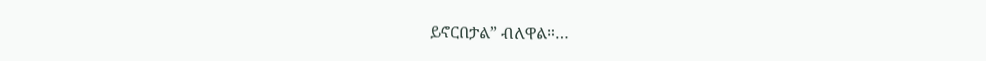ይኖርበታል” ብለዋል።…